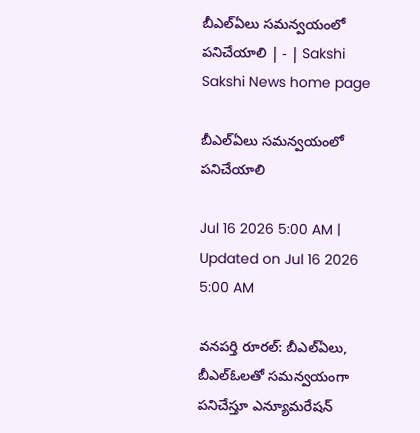బీఎల్‌ఏలు సమన్వయంలో పనిచేయాలి | - | Sakshi
Sakshi News home page

బీఎల్‌ఏలు సమన్వయంలో పనిచేయాలి

Jul 16 2026 5:00 AM | Updated on Jul 16 2026 5:00 AM

వనపర్తి రూరల్‌: బీఎల్‌ఏలు, బీఎల్‌ఓలతో సమన్వయంగా పనిచేస్తూ ఎన్యూమరేషన్‌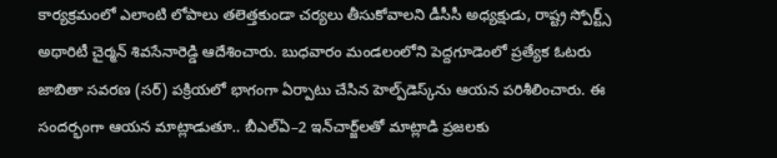కార్యక్రమంలో ఎలాంటి లోపాలు తలెత్తకుండా చర్యలు తీసుకోవాలని డీసీసీ అధ్యక్షుడు, రాష్ట్ర స్పోర్ట్స్‌ అథారిటీ చైర్మన్‌ శివసేనారెడ్డి ఆదేశించారు. బుధవారం మండలంలోని పెద్దగూడెంలో ప్రత్యేక ఓటరు జాబితా సవరణ (సర్‌) పక్రియలో భాగంగా ఏర్పాటు చేసిన హెల్ప్‌డెస్క్‌ను ఆయన పరిశీలించారు. ఈ సందర్భంగా ఆయన మాట్లాడుతూ.. బీఎల్‌ఏ–2 ఇన్‌చార్జ్‌లతో మాట్లాడి ప్రజలకు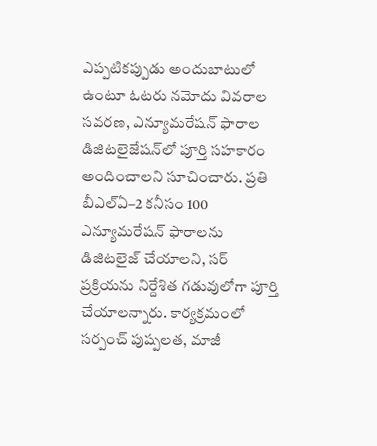ఎప్పటికప్పుడు అందుబాటులో ఉంటూ ఓటరు నమోదు వివరాల సవరణ, ఎన్యూమరేషన్‌ ఫారాల డిజిటలైజేషన్‌లో పూర్తి సహకారం అందించాలని సూచించారు. ప్రతి బీఎల్‌ఏ–2 కనీసం 100 ఎన్యూమరేషన్‌ ఫారాలను డిజిటలైజ్‌ చేయాలని, సర్‌ ప్రక్రియను నిర్దేశిత గడువులోగా పూర్తి చేయాలన్నారు. కార్యక్రమంలో సర్పంచ్‌ పుష్పలత, మాజీ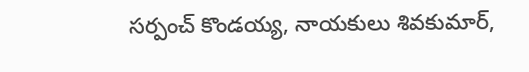సర్పంచ్‌ కొండయ్య, నాయకులు శివకుమార్‌,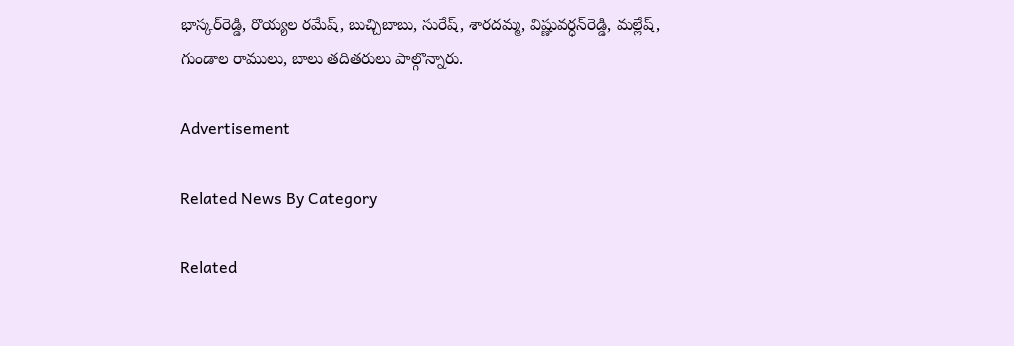భాస్కర్‌రెడ్డి, రొయ్యల రమేష్‌, బుచ్చిబాబు, సురేష్‌, శారదమ్మ, విష్ణువర్ధన్‌రెడ్డి, మల్లేష్‌, గుండాల రాములు, బాలు తదితరులు పాల్గొన్నారు.

Advertisement

Related News By Category

Related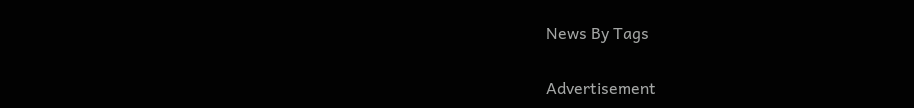News By Tags

Advertisement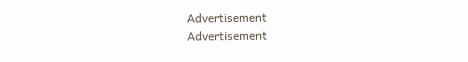Advertisement
Advertisement